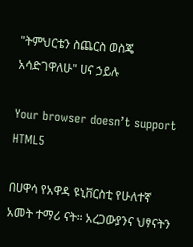"ትምህርቴን ስጨርስ ወስጄ አሳድገዋለሁ" ሀና ኃይሉ

Your browser doesn’t support HTML5

በሀዋሳ የአዋዳ ዩኒቨርስቲ የሁለተኛ አመት ተማሪ ናት። አረጋውያንና ህፃናትን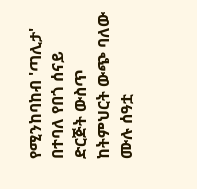የሚንከባከብ 'ጣሊታ' በተባለ የበጎ ሰናይ ድርጅት ውስጥ ከትምህርት ውጭ ባለው ሙሉ ሰዓቷ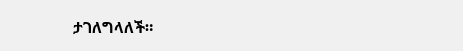ታገለግላለች።